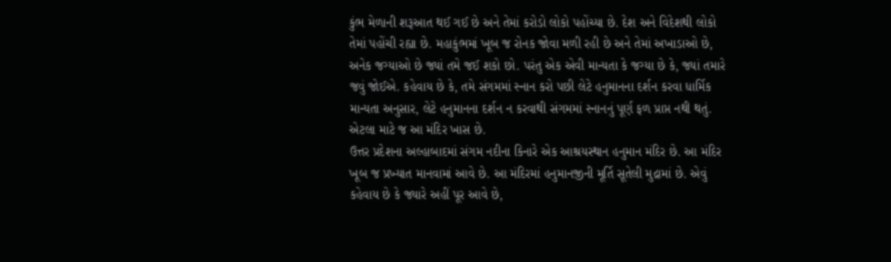કુંભ મેળાની શરૂઆત થઈ ગઈ છે અને તેમાં કરોડો લોકો પહોંચ્યા છે. દેશ અને વિદેશથી લોકો તેમાં પહોંચી રહ્યા છે. મહાકુંભમાં ખૂબ જ રોનક જોવા મળી રહી છે અને તેમાં અખાડાઓ છે, અનેક જગ્યાઓ છે જ્યાં તમે જઈ શકો છો. પરંતુ એક એવી માન્યતા કે જગ્યા છે કે, જ્યાં તમારે જવું જોઈએ. કહેવાય છે કે, તમે સંગમમાં સ્નાન કરો પછી લેટે હનુમાનના દર્શન કરવા ધાર્મિક માન્યતા અનુસાર, લેટે હનુમાનના દર્શન ન કરવાથી સંગમમાં સ્નાનનું પૂર્ણ ફળ પ્રાપ્ત નથી થતું. એટલા માટે જ આ મંદિર ખાસ છે.
ઉત્તર પ્રદેશના અલ્હાબાદમાં સંગમ નદીના કિનારે એક આશ્રયસ્થાન હનુમાન મંદિર છે. આ મંદિર ખૂબ જ પ્રખ્યાત માનવામાં આવે છે. આ મંદિરમાં હનુમાનજીની મૂર્તિ સૂતેલી મુદ્રામાં છે. એવું કહેવાય છે કે જ્યારે અહીં પૂર આવે છે,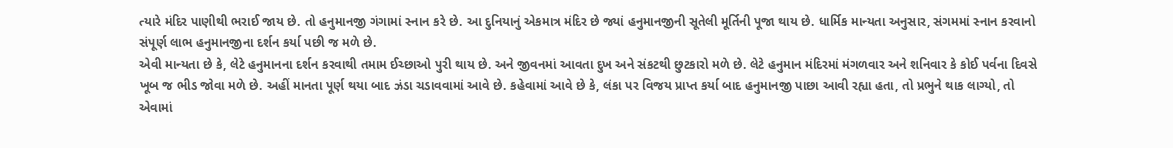ત્યારે મંદિર પાણીથી ભરાઈ જાય છે. તો હનુમાનજી ગંગામાં સ્નાન કરે છે. આ દુનિયાનું એકમાત્ર મંદિર છે જ્યાં હનુમાનજીની સૂતેલી મૂર્તિની પૂજા થાય છે. ધાર્મિક માન્યતા અનુસાર, સંગમમાં સ્નાન કરવાનો સંપૂર્ણ લાભ હનુમાનજીના દર્શન કર્યા પછી જ મળે છે.
એવી માન્યતા છે કે, લેટે હનુમાનના દર્શન કરવાથી તમામ ઈચ્છાઓ પુરી થાય છે. અને જીવનમાં આવતા દુખ અને સંકટથી છુટકારો મળે છે. લેટે હનુમાન મંદિરમાં મંગળવાર અને શનિવાર કે કોઈ પર્વના દિવસે ખૂબ જ ભીડ જોવા મળે છે. અહીં માનતા પૂર્ણ થયા બાદ ઝંડા ચડાવવામાં આવે છે. કહેવામાં આવે છે કે, લંકા પર વિજય પ્રાપ્ત કર્યા બાદ હનુમાનજી પાછા આવી રહ્યા હતા, તો પ્રભુને થાક લાગ્યો, તો એવામાં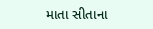માતા સીતાના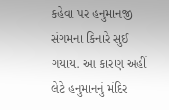કહેવા પર હનુમાનજી સંગમના કિનારે સુઈ ગયાય. આ કારણ અહીં લેટે હનુમાનનું મંદિર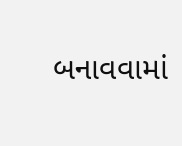બનાવવામાં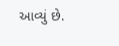આવ્યું છે.